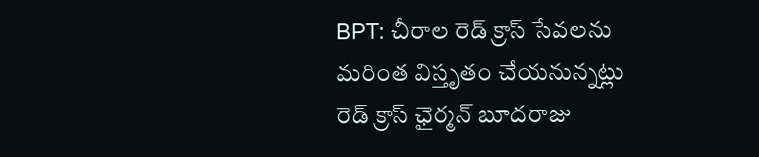BPT: చీరాల రెడ్ క్రాస్ సేవలను మరింత విస్తృతం చేయనున్నట్లు రెడ్ క్రాస్ ఛైర్మన్ బూదరాజు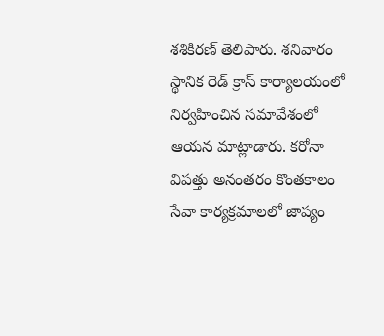శశికిరణ్ తెలిపారు. శనివారం స్థానిక రెడ్ క్రాస్ కార్యాలయంలో నిర్వహించిన సమావేశంలో ఆయన మాట్లాడారు. కరోనా విపత్తు అనంతరం కొంతకాలం సేవా కార్యక్రమాలలో జాప్యం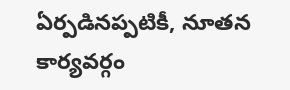ఏర్పడినప్పటికీ, నూతన కార్యవర్గం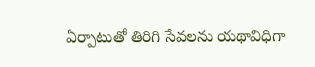ఏర్పాటుతో తిరిగి సేవలను యథావిధిగా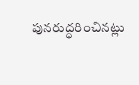పునరుద్ధరించినట్లు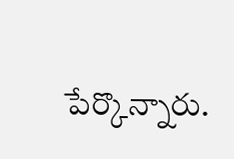పేర్కొన్నారు.